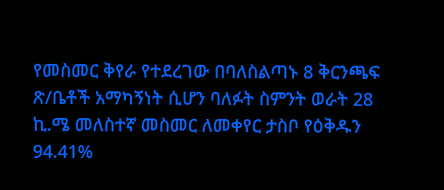የመስመር ቅየራ የተደረገው በባለስልጣኑ 8 ቅርንጫፍ ጽ/ቤቶች አማካኝነት ሲሆን ባለፉት ስምንት ወራት 28 ኪ.ሜ መለስተኛ መስመር ለመቀየር ታስቦ የዕቅዱን 94.41%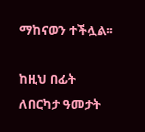ማከናወን ተችሏል፡፡

ከዚህ በፊት ለበርካታ ዓመታት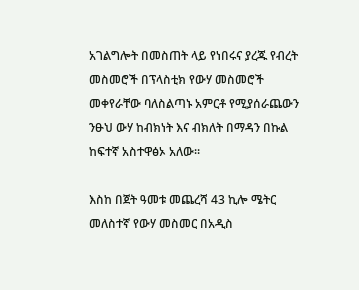አገልግሎት በመስጠት ላይ የነበሩና ያረጁ የብረት መስመሮች በፕላስቲክ የውሃ መስመሮች መቀየራቸው ባለስልጣኑ አምርቶ የሚያሰራጨውን ንፁህ ውሃ ከብክነት እና ብክለት በማዳን በኩል ከፍተኛ አስተዋፅኦ አለው፡፡

እስከ በጀት ዓመቱ መጨረሻ 43 ኪሎ ሜትር መለስተኛ የውሃ መስመር በአዲስ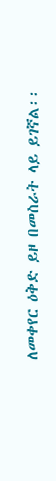ለመቀየር ዕቅድ ይዞ በመስራት ላይ ይገኛል፡፡